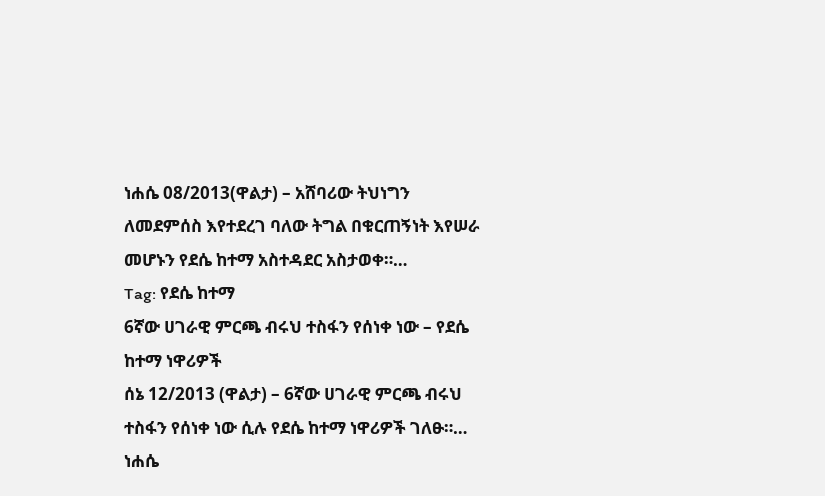ነሐሴ 08/2013(ዋልታ) – አሸባሪው ትህነግን ለመደምሰስ እየተደረገ ባለው ትግል በቁርጠኝነት እየሠራ መሆኑን የደሴ ከተማ አስተዳደር አስታወቀ።…
Tag: የደሴ ከተማ
6ኛው ሀገራዊ ምርጫ ብሩህ ተስፋን የሰነቀ ነው – የደሴ ከተማ ነዋሪዎች
ሰኔ 12/2013 (ዋልታ) – 6ኛው ሀገራዊ ምርጫ ብሩህ ተስፋን የሰነቀ ነው ሲሉ የደሴ ከተማ ነዋሪዎች ገለፁ።…
ነሐሴ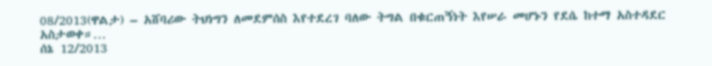08/2013(ዋልታ) – አሸባሪው ትህነግን ለመደምሰስ እየተደረገ ባለው ትግል በቁርጠኝነት እየሠራ መሆኑን የደሴ ከተማ አስተዳደር አስታወቀ።…
ሰኔ 12/2013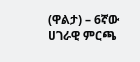(ዋልታ) – 6ኛው ሀገራዊ ምርጫ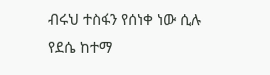ብሩህ ተስፋን የሰነቀ ነው ሲሉ የደሴ ከተማ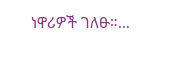ነዋሪዎች ገለፁ።…